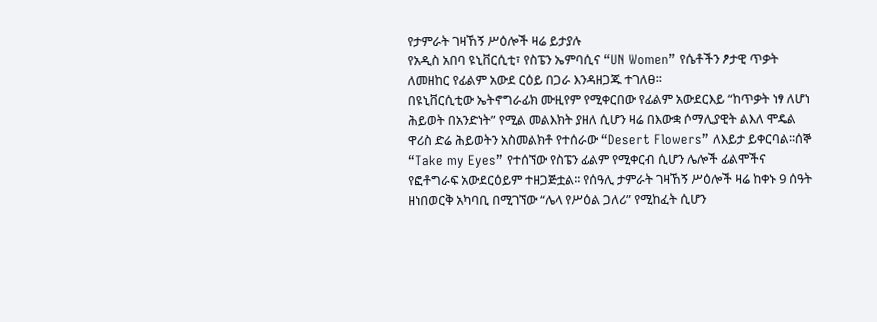የታምራት ገዛኸኝ ሥዕሎች ዛሬ ይታያሉ
የአዲስ አበባ ዩኒቨርሲቲ፣ የስፔን ኤምባሲና “UN Women” የሴቶችን ፆታዊ ጥቃት ለመዘከር የፊልም አውደ ርዕይ በጋራ እንዳዘጋጁ ተገለፀ፡፡
በዩኒቨርሲቲው ኤትኖግራፊክ ሙዚየም የሚቀርበው የፊልም አውደርእይ “ከጥቃት ነፃ ለሆነ ሕይወት በአንድነት” የሚል መልእክት ያዘለ ሲሆን ዛሬ በእውቋ ሶማሊያዊት ልእለ ሞዴል ዋሪስ ድሬ ሕይወትን አስመልክቶ የተሰራው “Desert Flowers” ለእይታ ይቀርባል፡፡ሰኞ “Take my Eyes” የተሰኘው የስፔን ፊልም የሚቀርብ ሲሆን ሌሎች ፊልሞችና የፎቶግራፍ አውደርዕይም ተዘጋጅቷል፡፡ የሰዓሊ ታምራት ገዛኸኝ ሥዕሎች ዛሬ ከቀኑ 9 ሰዓት ዘነበወርቅ አካባቢ በሚገኘው “ሌላ የሥዕል ጋለሪ” የሚከፈት ሲሆን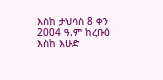እስከ ታህሳስ 8 ቀን 2004 ዓ.ም ከረቡዕ እስከ እሁድ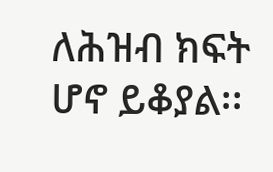ለሕዝብ ክፍት ሆኖ ይቆያል፡፡